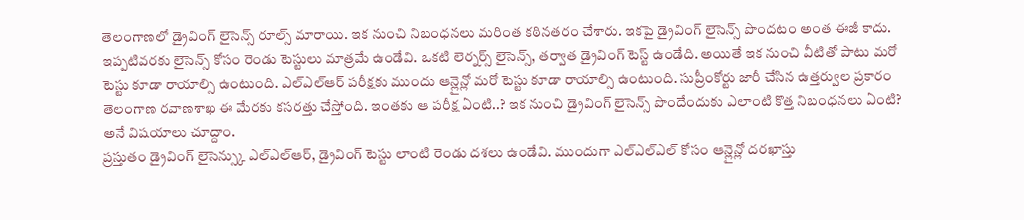తెలంగాణలో డ్రైవింగ్ లైసెన్స్ రూల్స్ మారాయి. ఇక నుంచి నిబంధనలు మరింత కఠినతరం చేశారు. ఇకపై డ్రైవింగ్ లైసెన్స్ పొందటం అంత ఈజీ కాదు. ఇప్పటివరకు లైసెన్స్ కోసం రెండు టెస్టులు మాత్రమే ఉండేవి. ఒకటి లెర్నర్స్ లైసెన్స్, తర్వాత డ్రైవింగ్ టెస్ట్ ఉండేది. అయితే ఇక నుంచి వీటితో పాటు మరో టెస్టు కూడా రాయాల్సి ఉంటుంది. ఎల్ఎల్ఆర్ పరీక్షకు ముందు ఆన్లైన్లో మరో టెస్టు కూడా రాయాల్సి ఉంటుంది. సుప్రీంకోర్టు జారీ చేసిన ఉత్తర్వుల ప్రకారం తెలంగాణ రవాణశాఖ ఈ మేరకు కసరత్తు చేస్తోంది. ఇంతకు ఆ పరీక్ష ఏంటి..? ఇక నుంచి డ్రైవింగ్ లైసెన్స్ పొందేందుకు ఎలాంటి కొత్త నిబంధనలు ఏంటి? అనే విషయాలు చూద్దాం.
ప్రస్తుతం డ్రైవింగ్ లైసెన్స్కు ఎల్ఎల్ఆర్, డ్రైవింగ్ టెస్టు లాంటి రెండు దశలు ఉండేవి. ముందుగా ఎల్ఎల్ఎల్ కోసం ఆన్లైన్లో దరఖాస్తు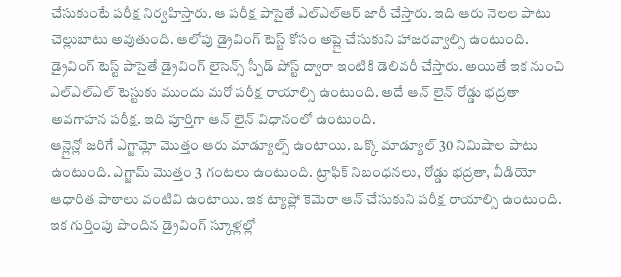చేసుకుంటే పరీక్ష నిర్వహిస్తారు. ఆ పరీక్ష పాసైతే ఎల్ఎల్ఆర్ జారీ చేస్తారు. ఇది ఆరు నెలల పాటు చెల్లుబాటు అవుతుంది. ఆలోపు డ్రైవింగ్ టెస్ట్ కోసం అప్లై చేసుకుని హాజరవ్వాల్సి ఉంటుంది. డ్రైవింగ్ టెస్ట్ పాసైతే డ్రైవింగ్ లైసెన్స్ స్పీడ్ పోస్ట్ ద్వారా ఇంటికి డెలివరీ చేస్తారు. అయితే ఇక నుంచి ఎల్ఎల్ఎల్ టెస్టుకు ముందు మరో పరీక్ష రాయాల్సి ఉంటుంది. అదే ఆన్ లైన్ రోడ్డు భద్రతా అవగాహన పరీక్ష. ఇది పూర్తిగా ఆన్ లైన్ విధానంలో ఉంటుంది.
ఆన్లైన్లో జరిగే ఎగ్జామ్లో మొత్తం ఆరు మాడ్యూల్స్ ఉంటాయి. ఒక్కొ మాడ్యూల్ 30 నిమిషాల పాటు ఉంటుంది. ఎగ్జామ్ మొత్తం 3 గంటలు ఉంటుంది. ట్రాఫిక్ నిబంధనలు, రోడ్డు భద్రతా, వీడియో ఆధారిత పాఠాలు వంటివి ఉంటాయి. ఇక ట్యాప్లో కెమెరా ఆన్ చేసుకుని పరీక్ష రాయాల్సి ఉంటుంది. ఇక గుర్తింపు పొందిన డ్రైవింగ్ స్కూళ్లల్లో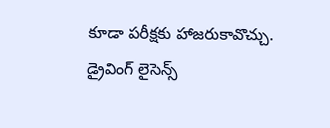కూడా పరీక్షకు హాజరుకావొచ్చు. డ్రైవింగ్ లైసెన్స్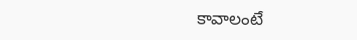కావాలంటే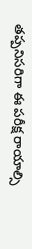తప్పనిసరిగా ఈ పరీక్ష రాయాల్సి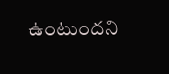ఉంటుందని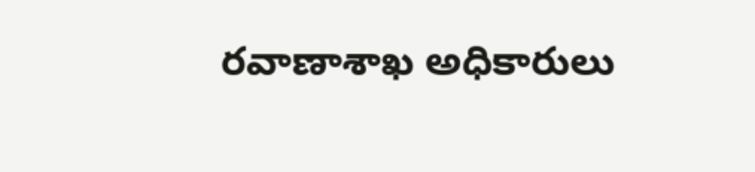రవాణాశాఖ అధికారులు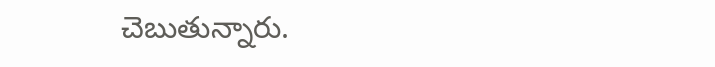చెబుతున్నారు.